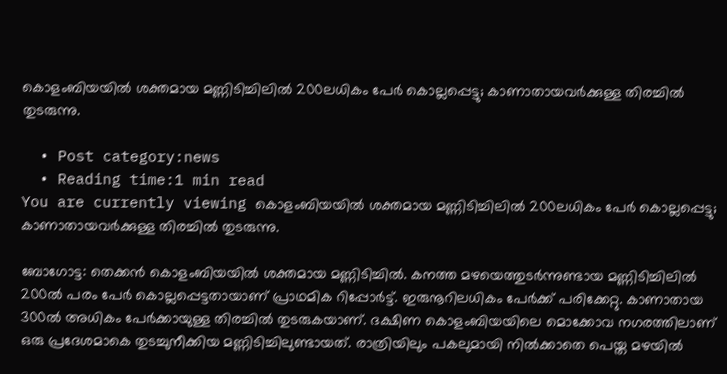കൊളംബിയയില്‍ ശക്തമായ മണ്ണിടിച്ചിലില്‍ 200ലധികം പേര്‍ കൊല്ലപ്പെട്ടു; കാണാതായവര്‍ക്കുള്ള തിരച്ചില്‍ തുടരുന്നു.

  • Post category:news
  • Reading time:1 min read
You are currently viewing കൊളംബിയയില്‍ ശക്തമായ മണ്ണിടിച്ചിലില്‍ 200ലധികം പേര്‍ കൊല്ലപ്പെട്ടു; കാണാതായവര്‍ക്കുള്ള തിരച്ചില്‍ തുടരുന്നു.

ബോഗോട്ട: തെക്കന്‍ കൊളംബിയയില്‍ ശക്തമായ മണ്ണിടിച്ചില്‍. കനത്ത മഴയെത്തുടര്‍ന്നുണ്ടായ മണ്ണിടിച്ചിലില്‍ 200ല്‍ പരം പേര്‍ കൊല്ലപ്പെട്ടതായാണ് പ്രാഥമിക റിപ്പോര്‍ട്ട്. ഇരുനൂറിലധികം പേര്‍ക്ക് പരിക്കേറ്റു. കാണാതായ 300ല്‍ അധികം പേര്‍ക്കായുള്ള തിരച്ചില്‍ തുടരുകയാണ്. ദക്ഷിണ കൊളംബിയയിലെ മൊക്കോവ നഗരത്തിലാണ് ഒരു പ്രദേശമാകെ തുടച്ചുനീക്കിയ മണ്ണിടിച്ചിലുണ്ടായത്. രാത്രിയിലും പകലുമായി നില്‍ക്കാതെ പെയ്ത മഴയില്‍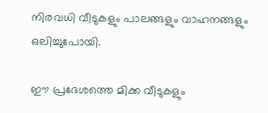നിരവധി വീടുകളും പാലങ്ങളും വാഹനങ്ങളും ഒലിച്ചുപോയി.

ഈ പ്രദേശത്തെ മിക്ക വീടുകളും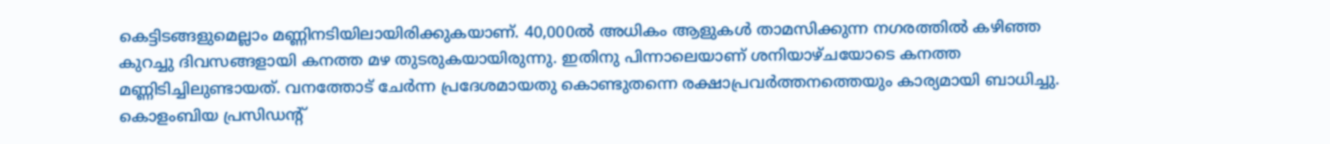കെട്ടിടങ്ങളുമെല്ലാം മണ്ണിനടിയിലായിരിക്കുകയാണ്. 40,000ല്‍ അധികം ആളുകള്‍ താമസിക്കുന്ന നഗരത്തില്‍ കഴിഞ്ഞ കുറച്ചു ദിവസങ്ങളായി കനത്ത മഴ തുടരുകയായിരുന്നു. ഇതിനു പിന്നാലെയാണ് ശനിയാഴ്ചയോടെ കനത്ത മണ്ണിടിച്ചിലുണ്ടായത്. വനത്തോട് ചേര്‍ന്ന പ്രദേശമായതു കൊണ്ടുതന്നെ രക്ഷാപ്രവര്‍ത്തനത്തെയും കാര്യമായി ബാധിച്ചു. കൊളംബിയ പ്രസിഡന്റ്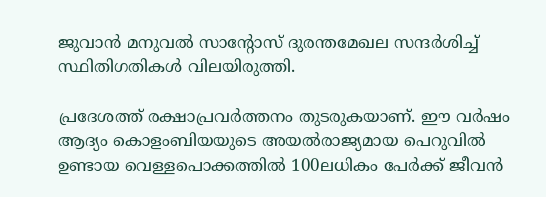ജുവാന്‍ മനുവല്‍ സാന്റോസ് ദുരന്തമേഖല സന്ദര്‍ശിച്ച് സ്ഥിതിഗതികള്‍ വിലയിരുത്തി.

പ്രദേശത്ത് രക്ഷാപ്രവര്‍ത്തനം തുടരുകയാണ്. ഈ വര്‍ഷം ആദ്യം കൊളംബിയയുടെ അയല്‍രാജ്യമായ പെറുവില്‍ ഉണ്ടായ വെള്ളപൊക്കത്തില്‍ 100ലധികം പേര്‍ക്ക് ജീവന്‍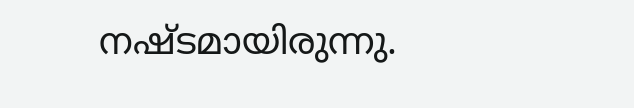നഷ്ടമായിരുന്നു.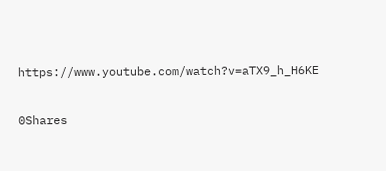https://www.youtube.com/watch?v=aTX9_h_H6KE

0Shares